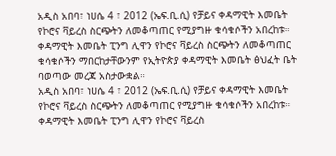አዲስ አበባ፣ ነሀሴ 4 ፣ 2012 (ኤፍ.ቢ.ሲ) የቻይና ቀዳማዊት እመቤት የኮሮና ቫይረስ ስርጭትን ለመቆጣጠር የሚያግዙ ቁሳቁሶችን አበረከቱ።
ቀዳማዊት እመቤት ፒንግ ሊዋን የኮሮና ቫይረስ ስርጭትን ለመቆጣጠር ቁሳቁሶችን ማበርከታቸውንም የኢትዮጵያ ቀዳማዊት እመቤት ፅህፈት ቤት ባወጣው መረጃ አስታውቋል።
አዲስ አበባ፣ ነሀሴ 4 ፣ 2012 (ኤፍ.ቢ.ሲ) የቻይና ቀዳማዊት እመቤት የኮሮና ቫይረስ ስርጭትን ለመቆጣጠር የሚያግዙ ቁሳቁሶችን አበረከቱ።
ቀዳማዊት እመቤት ፒንግ ሊዋን የኮሮና ቫይረስ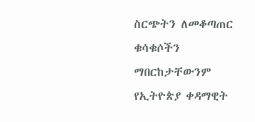ስርጭትን ለመቆጣጠር ቁሳቁሶችን ማበርከታቸውንም የኢትዮጵያ ቀዳማዊት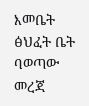እመቤት ፅህፈት ቤት ባወጣው መረጃ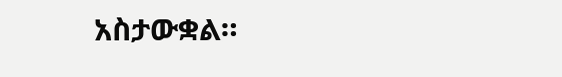አስታውቋል።